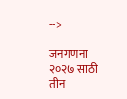-->

जनगणना २०२७ साठी तीन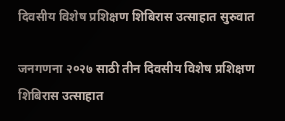दिवसीय विशेष प्रशिक्षण शिबिरास उत्साहात सुरुवात

जनगणना २०२७ साठी तीन दिवसीय विशेष प्रशिक्षण शिबिरास उत्साहात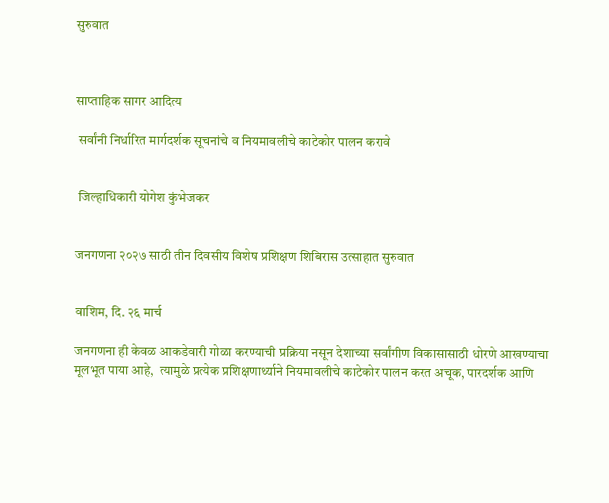सुरुवात



साप्ताहिक सागर आदित्य

 सर्वांनी निर्धारित मार्गदर्शक सूचनांचे व नियमावलीचे काटेकोर पालन करावे


 जिल्हाधिकारी योगेश कुंभेजकर


जनगणना २०२७ साठी तीन दिवसीय विशेष प्रशिक्षण शिबिरास उत्साहात सुरुवात


वाशिम, दि. २६ मार्च

जनगणना ही केवळ आकडेवारी गोळा करण्याची प्रक्रिया नसून देशाच्या सर्वांगीण विकासासाठी धोरणे आखण्याचा मूलभूत पाया आहे,  त्यामुळे प्रत्येक प्रशिक्षणार्थ्याने नियमावलीचे काटेकोर पालन करत अचूक, पारदर्शक आणि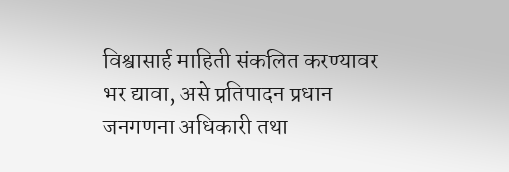विश्वासार्ह माहिती संकलित करण्यावर भर द्यावा, असे प्रतिपादन प्रधान जनगणना अधिकारी तथा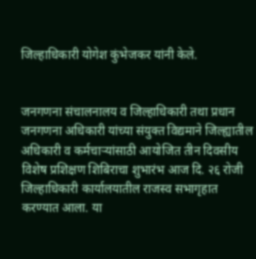जिल्हाधिकारी योगेश कुंभेजकर यांनी केले.


जनगणना संचालनालय व जिल्हाधिकारी तथा प्रधान जनगणना अधिकारी यांच्या संयुक्त विद्यमाने जिल्ह्यातील अधिकारी व कर्मचाऱ्यांसाठी आयोजित तीन दिवसीय विशेष प्रशिक्षण शिबिराचा शुभारंभ आज दि. २६ रोजी जिल्हाधिकारी कार्यालयातील राजस्व सभागृहात करण्यात आला. या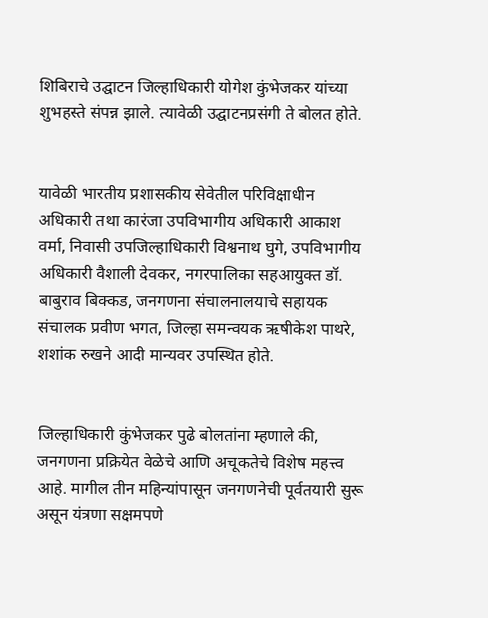शिबिराचे उद्घाटन जिल्हाधिकारी योगेश कुंभेजकर यांच्या शुभहस्ते संपन्न झाले. त्यावेळी उद्घाटनप्रसंगी ते बोलत होते.


यावेळी भारतीय प्रशासकीय सेवेतील परिविक्षाधीन अधिकारी तथा कारंजा उपविभागीय अधिकारी आकाश वर्मा, निवासी उपजिल्हाधिकारी विश्वनाथ घुगे, उपविभागीय अधिकारी वैशाली देवकर, नगरपालिका सहआयुक्त डॉ. बाबुराव बिक्कड, जनगणना संचालनालयाचे सहायक संचालक प्रवीण भगत, जिल्हा समन्वयक ऋषीकेश पाथरे, शशांक रुखने आदी मान्यवर उपस्थित होते.


जिल्हाधिकारी कुंभेजकर पुढे बोलतांना म्हणाले की, जनगणना प्रक्रियेत वेळेचे आणि अचूकतेचे विशेष महत्त्व आहे. मागील तीन महिन्यांपासून जनगणनेची पूर्वतयारी सुरू असून यंत्रणा सक्षमपणे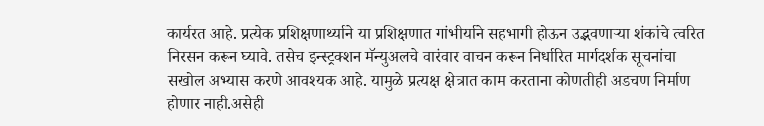कार्यरत आहे. प्रत्येक प्रशिक्षणार्थ्याने या प्रशिक्षणात गांभीर्याने सहभागी होऊन उद्भवणाऱ्या शंकांचे त्वरित निरसन करून घ्यावे. तसेच इन्स्ट्रक्शन मॅन्युअलचे वारंवार वाचन करून निर्धारित मार्गदर्शक सूचनांचा सखोल अभ्यास करणे आवश्यक आहे. यामुळे प्रत्यक्ष क्षेत्रात काम करताना कोणतीही अडचण निर्माण होणार नाही.असेही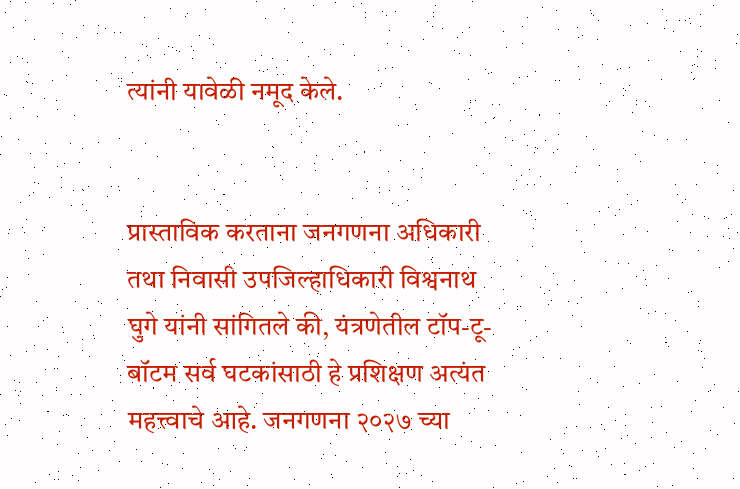त्यांनी यावेळी नमूद केले.


प्रास्ताविक करताना जनगणना अधिकारी तथा निवासी उपजिल्हाधिकारी विश्वनाथ घुगे यांनी सांगितले की, यंत्रणेतील टॉप-टू-बॉटम सर्व घटकांसाठी हे प्रशिक्षण अत्यंत महत्त्वाचे आहे. जनगणना २०२७ च्या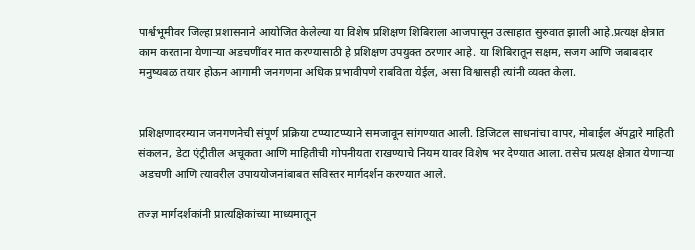पार्श्वभूमीवर जिल्हा प्रशासनाने आयोजित केलेल्या या विशेष प्रशिक्षण शिबिराला आजपासून उत्साहात सुरुवात झाली आहे.प्रत्यक्ष क्षेत्रात काम करताना येणाऱ्या अडचणींवर मात करण्यासाठी हे प्रशिक्षण उपयुक्त ठरणार आहे. या शिबिरातून सक्षम, सजग आणि जबाबदार मनुष्यबळ तयार होऊन आगामी जनगणना अधिक प्रभावीपणे राबविता येईल, असा विश्वासही त्यांनी व्यक्त केला.


प्रशिक्षणादरम्यान जनगणनेची संपूर्ण प्रक्रिया टप्प्याटप्प्याने समजावून सांगण्यात आली. डिजिटल साधनांचा वापर, मोबाईल ॲपद्वारे माहिती संकलन, डेटा एंट्रीतील अचूकता आणि माहितीची गोपनीयता राखण्याचे नियम यावर विशेष भर देण्यात आला. तसेच प्रत्यक्ष क्षेत्रात येणाऱ्या अडचणी आणि त्यावरील उपाययोजनांबाबत सविस्तर मार्गदर्शन करण्यात आले.

तज्ज्ञ मार्गदर्शकांनी प्रात्यक्षिकांच्या माध्यमातून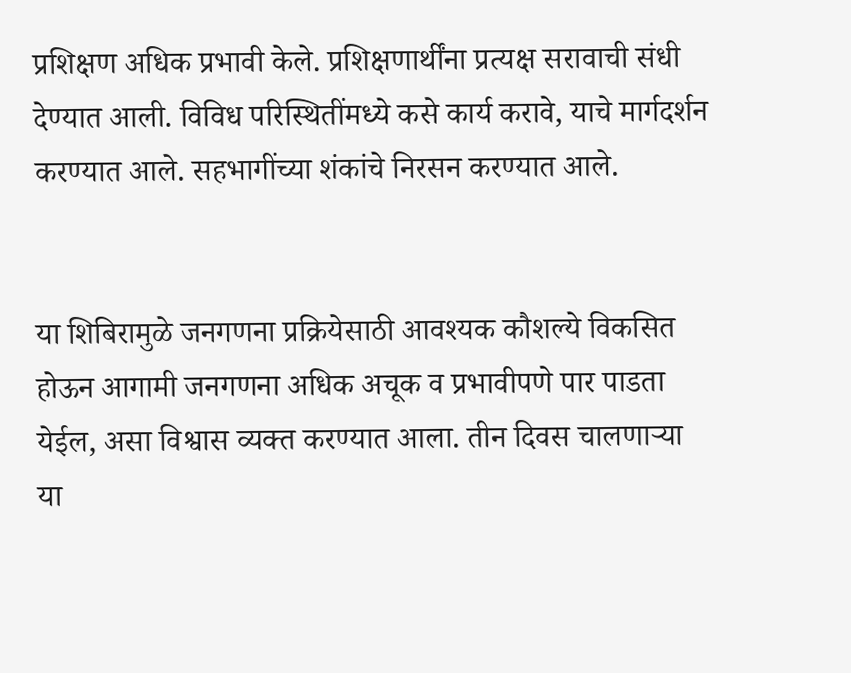प्रशिक्षण अधिक प्रभावी केले. प्रशिक्षणार्थींना प्रत्यक्ष सरावाची संधी देण्यात आली. विविध परिस्थितींमध्ये कसे कार्य करावे, याचे मार्गदर्शन करण्यात आले. सहभागींच्या शंकांचे निरसन करण्यात आले.


या शिबिरामुळे जनगणना प्रक्रियेसाठी आवश्यक कौशल्ये विकसित होऊन आगामी जनगणना अधिक अचूक व प्रभावीपणे पार पाडता येईल, असा विश्वास व्यक्त करण्यात आला. तीन दिवस चालणाऱ्या या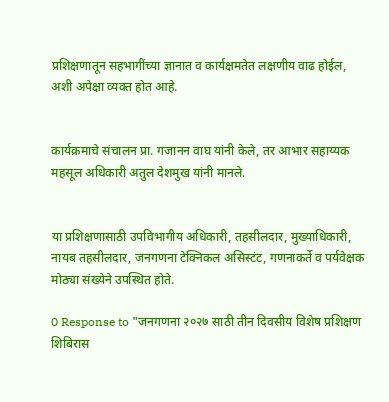प्रशिक्षणातून सहभागींच्या ज्ञानात व कार्यक्षमतेत लक्षणीय वाढ होईल, अशी अपेक्षा व्यक्त होत आहे.


कार्यक्रमाचे संचालन प्रा. गजानन वाघ यांनी केले, तर आभार सहाय्यक महसूल अधिकारी अतुल देशमुख यांनी मानले.


या प्रशिक्षणासाठी उपविभागीय अधिकारी, तहसीलदार, मुख्याधिकारी, नायब तहसीलदार, जनगणना टेक्निकल असिस्टंट, गणनाकर्ते व पर्यवेक्षक मोठ्या संख्येने उपस्थित होते.

0 Response to "जनगणना २०२७ साठी तीन दिवसीय विशेष प्रशिक्षण शिबिरास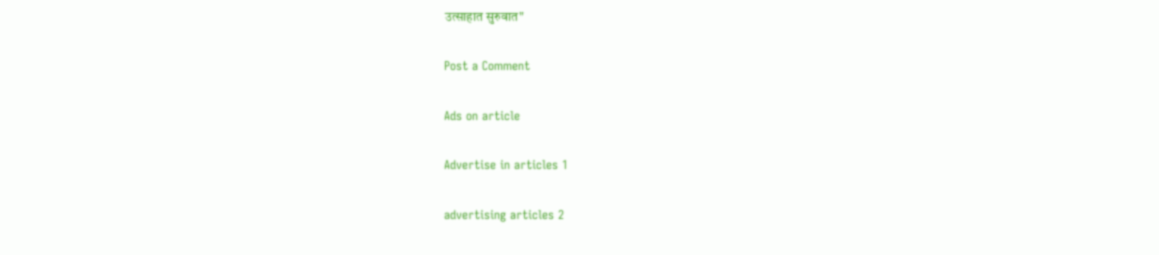उत्साहात सुरुवात"

Post a Comment

Ads on article

Advertise in articles 1

advertising articles 2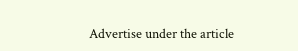Advertise under the article